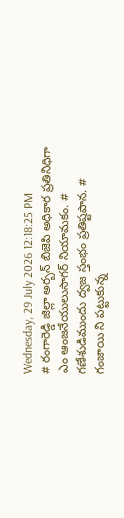Wednesday, 29 July 2026 12:18:25 PM
# రంగారెడ్డి జిల్లా అర్బన్ బిజెపి అధికార ప్రతినిధిగా ఎం ఆంజనేయులుసాగర్ నియామకం. # గణేశుడిముందు ద్వజ స్తంభం ప్రతిష్టపాన. # గంజాయి ని పట్టుకున్న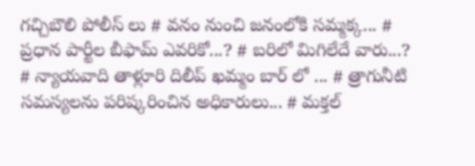గచ్చిబౌలి పోలీస్ లు # వనం నుంచి జనంలోకి సమ్మక్క... # ప్రధాన పార్టీల బీఫామ్ ఎవరికో...? # బరిలో మిగిలేదే వారు...? # న్యాయవాది తాళ్లూరి దిలీప్ ఖమ్మం బార్ లో ... # త్రాగునీటి సమస్యలను పరిష్కరించిన అధికారులు... # మక్తల్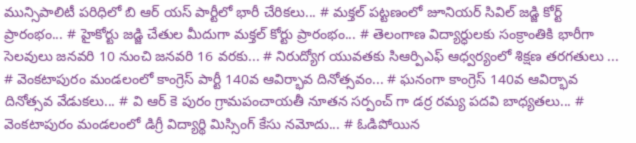మున్సిపాలిటీ పరిధిలో బి ఆర్ యస్ పార్టీలో భారీ చేరికలు... # మక్తల్ పట్టణంలో జూనియర్ సివిల్ జడ్జి కోర్ట్ ప్రారంభం... # హైకోర్టు జడ్జి చేతుల మీదుగా మక్తల్ కోర్టు ప్రారంభం... # తెలంగాణ విద్యార్ధులకు సంక్రాంతికి భారీగా సెలవులు జనవరి 10 నుంచి జనవరి 16 వరకు... # నిరుద్యోగ యువతకు సిఆర్పిఎఫ్ ఆధ్వర్యంలో శిక్షణ తరగతులు ... # వెంకటాపురం మండలంలో కాంగ్రెస్ పార్టీ 140వ ఆవిర్భావ దినోత్సవం... # ఘనంగా కాంగ్రెస్ 140వ ఆవిర్భావ దినోత్సవ వేడుకలు... # వి ఆర్ కె పురం గ్రామపంచాయతీ నూతన సర్పంచ్ గా డర్ర రమ్య పదవి బాధ్యతలు... # వెంకటాపురం మండలంలో డిగ్రీ విద్యార్థి మిస్సింగ్ కేసు నమోదు... # ఓడిపోయిన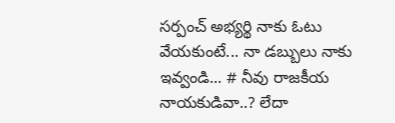సర్పంచ్ అభ్యర్థి నాకు ఓటు వేయకుంటే... నా డబ్బులు నాకు ఇవ్వండి... # నీవు రాజకీయ నాయకుడివా..? లేదా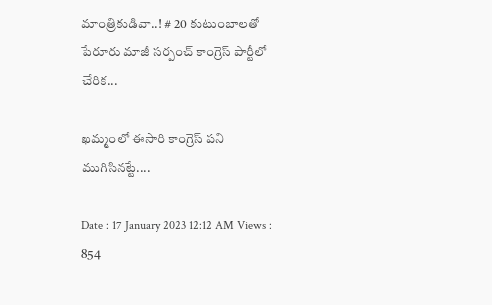మాంత్రికుడివా..! # 20 కుటుంబాలతో పేరూరు మాజీ సర్పంచ్ కాంగ్రెస్ పార్టీలో చేరిక...

ఖమ్మంలో ఈసారి కాంగ్రెస్ పని ముగిసినట్టే....

Date : 17 January 2023 12:12 AM Views : 854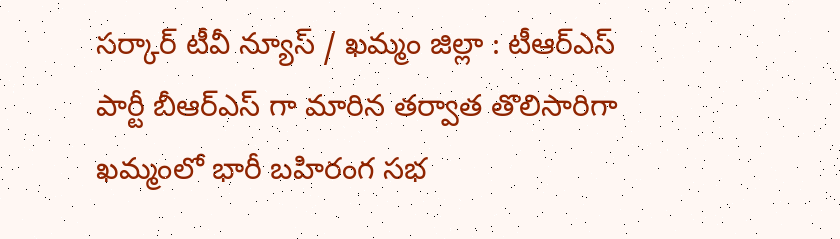సర్కార్ టీవీ న్యూస్ / ఖమ్మం జిల్లా : టీఆర్ఎస్ పార్టీ బీఆర్ఎస్ గా మారిన తర్వాత తొలిసారిగా ఖమ్మంలో భారీ బహిరంగ సభ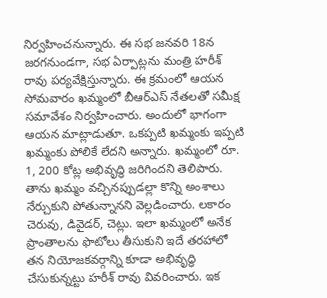నిర్వహించనున్నారు. ఈ సభ జనవరి 18న జరగనుండగా, సభ ఏర్పాట్లను మంత్రి హరీశ్ రావు పర్యవేక్షిస్తున్నారు. ఈ క్రమంలో ఆయన సోమవారం ఖమ్మంలో బీఆర్ఎస్ నేతలతో సమీక్ష సమావేశం నిర్వహించారు. అందులో భాగంగా ఆయన మాట్లాడుతూ. ఒకప్పటి ఖమ్మంకు ఇప్పటి ఖమ్మంకు పోలికే లేదని అన్నారు. ఖమ్మంలో రూ. 1, 200 కోట్ల అభివృద్ధి జరిగిందని తెలిపారు. తాను ఖమ్మం వచ్చినప్పుడల్లా కొన్ని అంశాలు నేర్చుకుని పోతున్నానని వెల్లడించారు. లకారం చెరువు, డివైడర్, చెట్లు. ఇలా ఖమ్మంలో అనేక ప్రాంతాలను ఫొటోలు తీసుకుని ఇదే తరహాలో తన నియోజకవర్గాన్ని కూడా అభివృద్ధి చేసుకున్నట్టు హరీశ్ రావు వివరించారు. ఇక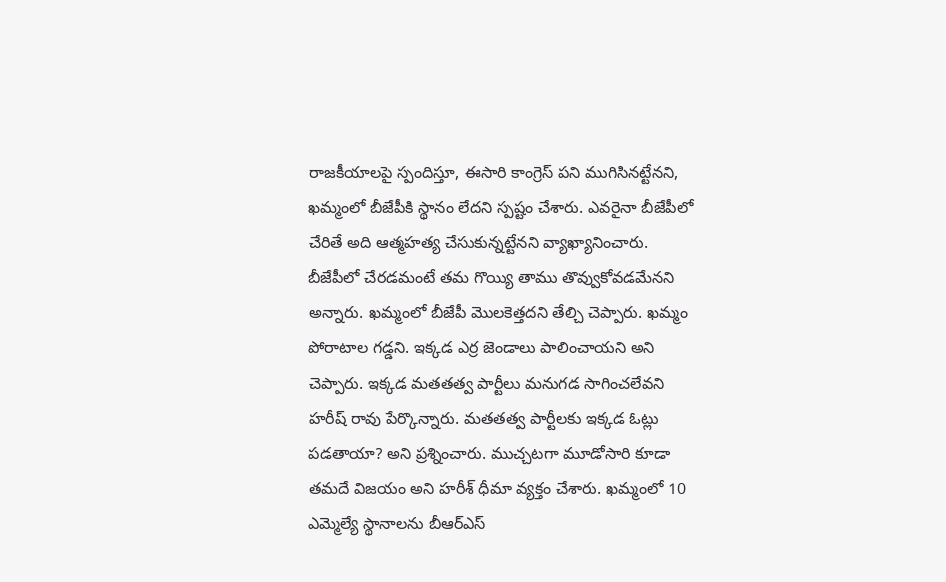రాజకీయాలపై స్పందిస్తూ, ఈసారి కాంగ్రెస్ పని ముగిసినట్టేనని, ఖమ్మంలో బీజేపీకి స్థానం లేదని స్పష్టం చేశారు. ఎవరైనా బీజేపీలో చేరితే అది ఆత్మహత్య చేసుకున్నట్టేనని వ్యాఖ్యానించారు. బీజేపీలో చేరడమంటే తమ గొయ్యి తాము తొవ్వుకోవడమేనని అన్నారు. ఖమ్మంలో బీజేపీ మొలకెత్తదని తేల్చి చెప్పారు. ఖమ్మం పోరాటాల గడ్డని. ఇక్కడ ఎర్ర జెండాలు పాలించాయని అని చెప్పారు. ఇక్కడ మతతత్వ పార్టీలు మనుగడ సాగించలేవని హరీష్ రావు పేర్కొన్నారు. మతతత్వ పార్టీలకు ఇక్కడ ఓట్లు పడతాయా? అని ప్రశ్నించారు. ముచ్చటగా మూడోసారి కూడా తమదే విజయం అని హరీశ్ ధీమా వ్యక్తం చేశారు. ఖమ్మంలో 10 ఎమ్మెల్యే స్థానాలను బీఆర్ఎస్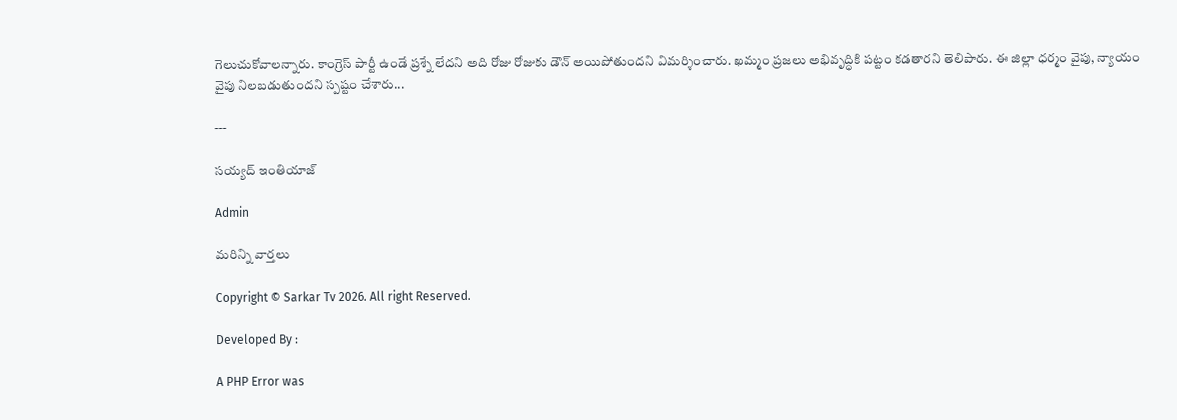గెలుచుకోవాలన్నారు. కాంగ్రెస్ పార్టీ ఉండే ప్రశ్నే లేదని అది రోజు రోజుకు డౌన్ అయిపోతుందని విమర్శించారు. ఖమ్మం ప్రజలు అభివృద్ధికి పట్టం కడతారని తెలిపారు. ఈ జిల్లా ధర్మం వైపు, న్యాయం వైపు నిలబడుతుందని స్పష్టం చేశారు...

---

సయ్యద్ ఇంతియాజ్

Admin

మరిన్ని వార్తలు

Copyright © Sarkar Tv 2026. All right Reserved.

Developed By :

A PHP Error was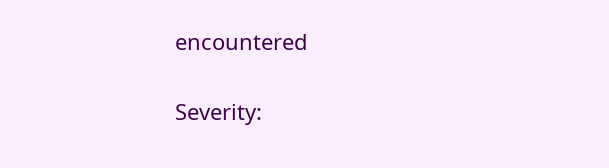encountered

Severity: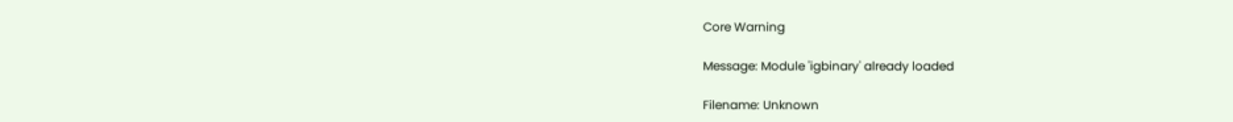Core Warning

Message: Module 'igbinary' already loaded

Filename: Unknown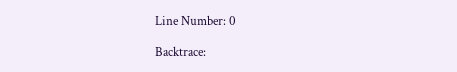Line Number: 0

Backtrace: